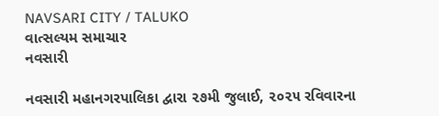NAVSARI CITY / TALUKO
વાત્સલ્યમ સમાચાર
નવસારી

નવસારી મહાનગરપાલિકા દ્વારા ૨૭મી જુલાઈ, ૨૦૨૫ રવિવારના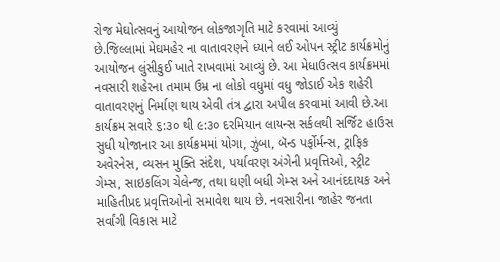રોજ મેઘોત્સવનું આયોજન લોકજાગૃતિ માટે કરવામાં આવ્યું છે.જિલ્લામાં મેઘમહેર ના વાતાવરણને ધ્યાને લઈ ઓપન સ્ટ્રીટ કાર્યક્રમોનું આયોજન લુંસીકુઈ ખાતે રાખવામાં આવ્યું છે. આ મેધાઉત્સવ કાર્યક્રમમાં નવસારી શહેરના તમામ ઉમ્ર ના લોકો વધુમાં વધુ જોડાઈ એક શહેરી વાતાવરણનું નિર્માણ થાય એવી તંત્ર દ્વારા અપીલ કરવામાં આવી છે.આ કાર્યક્રમ સવારે ૬:૩૦ થી ૯:૩૦ દરમિયાન લાયન્સ સર્કલથી સર્જિટ હાઉસ સુધી યોજાનાર આ કાર્યક્રમમાં યોગા, ઝુંબા, બૅન્ડ પર્ફોર્મન્સ, ટ્રાફિક અવેરનેસ, વ્યસન મુક્તિ સંદેશ, પર્યાવરણ અંગેની પ્રવૃત્તિઓ, સ્ટ્રીટ ગેમ્સ, સાઇકલિંગ ચેલેન્જ, તથા ઘણી બધી ગેમ્સ અને આનંદદાયક અને માહિતીપ્રદ પ્રવૃત્તિઓનો સમાવેશ થાય છે. નવસારીના જાહેર જનતા સર્વાંગી વિકાસ માટે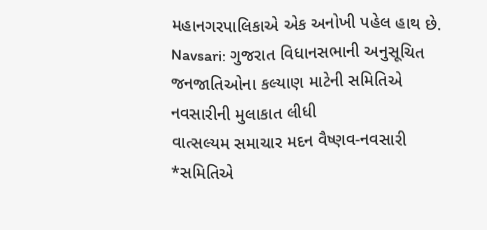મહાનગરપાલિકાએ એક અનોખી પહેલ હાથ છે.
Navsari: ગુજરાત વિધાનસભાની અનુસૂચિત જનજાતિઓના કલ્યાણ માટેની સમિતિએ નવસારીની મુલાકાત લીધી
વાત્સલ્યમ સમાચાર મદન વૈષ્ણવ-નવસારી *સમિતિએ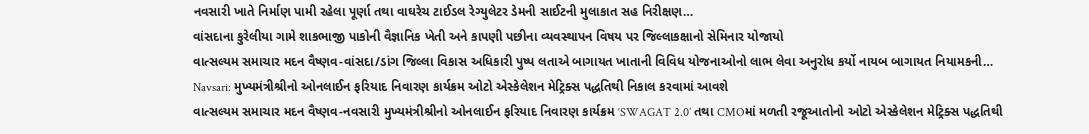નવસારી ખાતે નિર્માણ પામી રહેલા પૂર્ણા તથા વાઘરેચ ટાઈડલ રેગ્યુલેટર ડેમની સાઈટની મુલાકાત સહ નિરીક્ષણ…
વાંસદાના કુરેલીયા ગામે શાકભાજી પાકોની વૈજ્ઞાનિક ખેતી અને કાપણી પછીના વ્યવસ્થાપન વિષય પર જિલ્લાકક્ષાનો સેમિનાર યોજાયો
વાત્સલ્યમ સમાચાર મદન વૈષ્ણવ-વાંસદા/ડાંગ જિલ્લા વિકાસ અધિકારી પુષ્પ લતાએ બાગાયત ખાતાની વિવિધ યોજનાઓનો લાભ લેવા અનુરોધ કર્યો નાયબ બાગાયત નિયામકની…
Navsari: મુખ્યમંત્રીશ્રીનો ઓનલાઈન ફરિયાદ નિવારણ કાર્યક્રમ ઓટો એસ્કેલેશન મેટ્રિક્સ પદ્ધતિથી નિકાલ કરવામાં આવશે
વાત્સલ્યમ સમાચાર મદન વૈષ્ણવ-નવસારી મુખ્યમંત્રીશ્રીનો ઓનલાઈન ફરિયાદ નિવારણ કાર્યક્રમ ‘SWAGAT 2.0’ તથા CMOમાં મળતી રજૂઆતોનો ઓટો એસ્કેલેશન મેટ્રિક્સ પદ્ધતિથી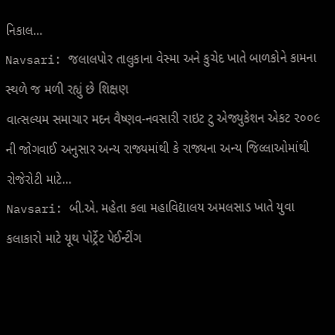નિકાલ…
Navsari: જલાલપોર તાલુકાના વેસ્મા અને કુચેદ ખાતે બાળકોને કામના સ્થળે જ મળી રહ્યું છે શિક્ષણ
વાત્સલ્યમ સમાચાર મદન વૈષ્ણવ-નવસારી રાઇટ ટુ એજ્યુકેશન એકટ ૨૦૦૯ ની જોગવાઈ અનુસાર અન્ય રાજ્યમાંથી કે રાજ્યના અન્ય જિલ્લાઓમાંથી રોજેરોટી માટે…
Navsari: બી.એ. મહેતા કલા મહાવિદ્યાલય અમલસાડ ખાતે યુવા કલાકારો માટે યૂથ પોર્ટ્રેટ પેઈન્ટીંગ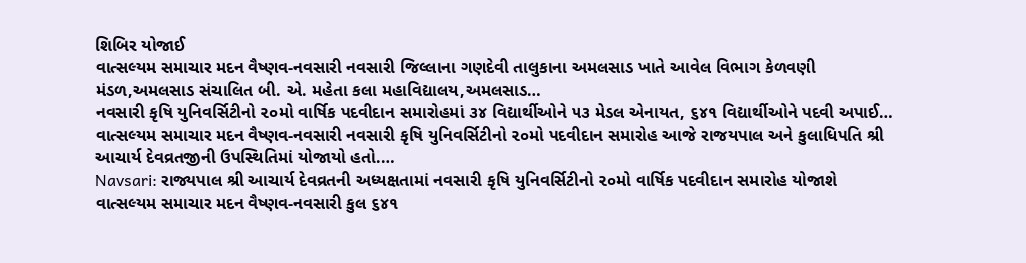શિબિર યોજાઈ
વાત્સલ્યમ સમાચાર મદન વૈષ્ણવ-નવસારી નવસારી જિલ્લાના ગણદેવી તાલુકાના અમલસાડ ખાતે આવેલ વિભાગ કેળવણી મંડળ,અમલસાડ સંચાલિત બી. એ. મહેતા કલા મહાવિદ્યાલય,અમલસાડ…
નવસારી કૃષિ યુનિવર્સિટીનો ૨૦મો વાર્ષિક પદવીદાન સમારોહમાં ૩૪ વિદ્યાર્થીઓને ૫૩ મેડલ એનાયત, ૬૪૧ વિદ્યાર્થીઓને પદવી અપાઈ…
વાત્સલ્યમ સમાચાર મદન વૈષ્ણવ-નવસારી નવસારી કૃષિ યુનિવર્સિટીનો ૨૦મો પદવીદાન સમારોહ આજે રાજયપાલ અને કુલાધિપતિ શ્રી આચાર્ય દેવવ્રતજીની ઉપસ્થિતિમાં યોજાયો હતો.…
Navsari: રાજ્યપાલ શ્રી આચાર્ય દેવવ્રતની અધ્યક્ષતામાં નવસારી કૃષિ યુનિવર્સિટીનો ૨૦મો વાર્ષિક પદવીદાન સમારોહ યોજાશે
વાત્સલ્યમ સમાચાર મદન વૈષ્ણવ-નવસારી કુલ ૬૪૧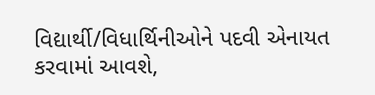વિદ્યાર્થી/વિધાર્થિનીઓને પદવી એનાયત કરવામાં આવશે,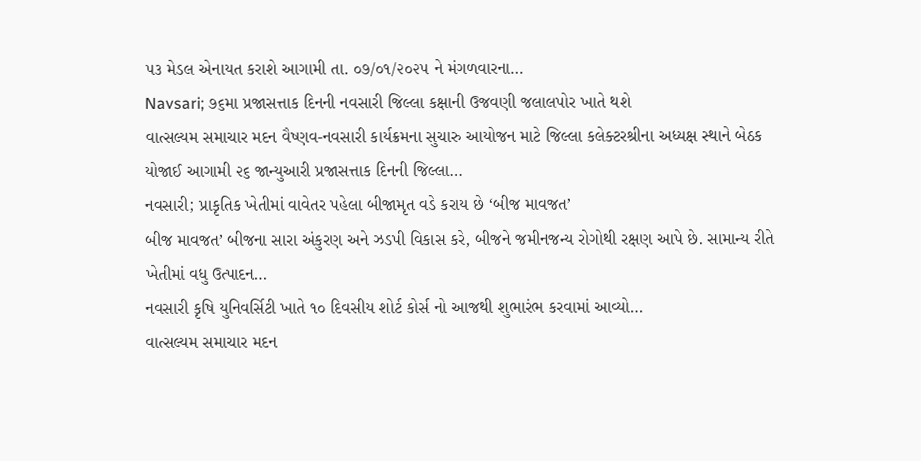૫૩ મેડલ એનાયત કરાશે આગામી તા. ૦૭/૦૧/૨૦૨૫ ને મંગળવારના…
Navsari; ૭૬મા પ્રજાસત્તાક દિનની નવસારી જિલ્લા કક્ષાની ઉજવણી જલાલપોર ખાતે થશે
વાત્સલ્યમ સમાચાર મદન વૈષ્ણવ-નવસારી કાર્યક્રમના સુચારુ આયોજન માટે જિલ્લા કલેક્ટરશ્રીના અધ્યક્ષ સ્થાને બેઠક યોજાઈ આગામી ૨૬ જાન્યુઆરી પ્રજાસત્તાક દિનની જિલ્લા…
નવસારી; પ્રાકૃતિક ખેતીમાં વાવેતર પહેલા બીજામૃત વડે કરાય છે ‘બીજ માવજત’
બીજ માવજત’ બીજના સારા અંકુરણ અને ઝડપી વિકાસ કરે, બીજને જમીનજન્ય રોગોથી રક્ષણ આપે છે. સામાન્ય રીતે ખેતીમાં વધુ ઉત્પાદન…
નવસારી કૃષિ યુનિવર્સિટી ખાતે ૧૦ દિવસીય શોર્ટ કોર્સ નો આજથી શુભારંભ કરવામાં આવ્યો…
વાત્સલ્યમ સમાચાર મદન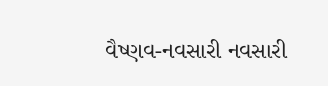વૈષ્ણવ-નવસારી નવસારી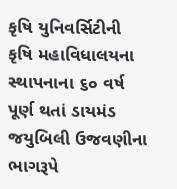કૃષિ યુનિવર્સિટીની કૃષિ મહાવિધાલયના સ્થાપનાના ૬૦ વર્ષ પૂર્ણ થતાં ડાયમંડ જયુબિલી ઉજવણીના ભાગરૂપે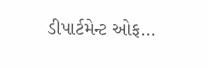ડીપાર્ટમેન્ટ ઓફ…